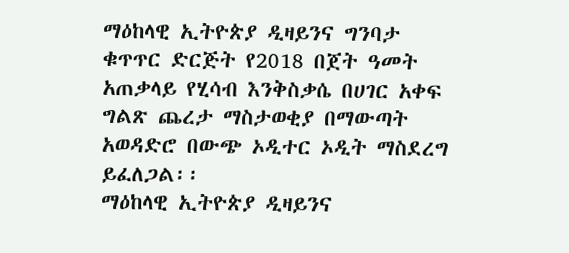ማዕከላዊ ኢትዮጵያ ዲዛይንና ግንባታ ቁጥጥር ድርጅት የ2018 በጀት ዓመት አጠቃላይ የሂሳብ እንቅስቃሴ በሀገር አቀፍ ግልጽ ጨረታ ማስታወቂያ በማውጣት አወዳድሮ በውጭ ኦዲተር ኦዲት ማስደረግ ይፈለጋል፡፡
ማዕከላዊ ኢትዮጵያ ዲዛይንና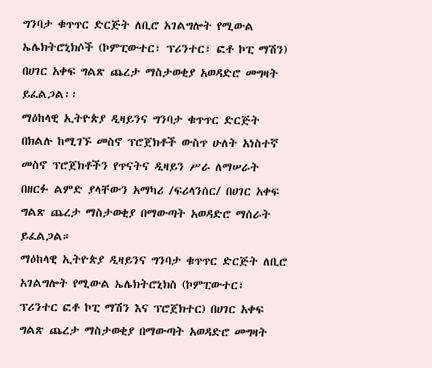ግንባታ ቁጥጥር ድርጅት ለቢሮ አገልግሎት የሚውል ኤሌክትሮኒክሶች (ኮምፒውተር፣ ፕሪንተር፣ ፎቶ ኮፒ ማሽን) በሀገር አቀፍ ግልጽ ጨረታ ማስታወቂያ አወዳድሮ መግዛት ይፈልጋል፡፡
ማዕከላዊ ኢትዮጵያ ዲዛይንና ግንባታ ቁጥጥር ድርጅት በክልሉ ከሚገኙ መስኖ ፕሮጀክቶች ውስጥ ሁለት አነስተኛ መስኖ ፕሮጀክቶችን የጥናትና ዲዛይን ሥራ ለማሠራት በዘርፉ ልምድ ያላቸውን አማካሪ /ፍሪላንሰር/ በሀገር አቀፍ ግልጽ ጨረታ ማስታወቂያ በማውጣት አወዳድሮ ማሰራት ይፈልጋል።
ማዕከላዊ ኢትዮጵያ ዲዛይንና ግንባታ ቁጥጥር ድርጅት ለቢሮ አገልግሎት የሚውል ኤሌክትሮኒክስ (ኮምፒውተር፣ ፕሪንተር ፎቶ ኮፒ ማሽን እና ፕሮጀክተር) በሀገር አቀፍ ግልጽ ጨረታ ማስታወቂያ በማውጣት አወዳድሮ መግዛት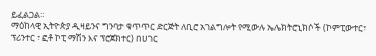ይፈልጋል።
ማዕከላዊ ኢትዮጵያ ዲዛይንና ግንባታ ቁጥጥር ድርጅት ለቢሮ አገልግሎት የሚውሉ ኤሌክትሮኒክሶች (ኮምፒውተር፣ ፕሪንተር ፣ ፎቶ ኮፒ ማሽን እና ፕሮጀክተር) በሀገር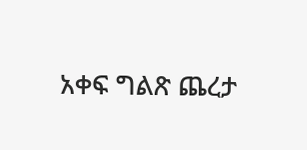አቀፍ ግልጽ ጨረታ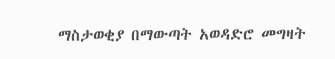ማስታወቂያ በማውጣት አወዳድሮ መግዛት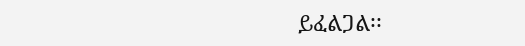ይፈልጋል፡፡